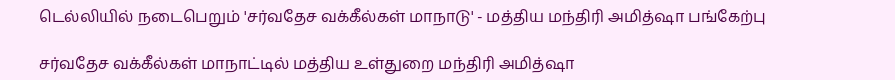டெல்லியில் நடைபெறும் 'சர்வதேச வக்கீல்கள் மாநாடு' - மத்திய மந்திரி அமித்ஷா பங்கேற்பு

சர்வதேச வக்கீல்கள் மாநாட்டில் மத்திய உள்துறை மந்திரி அமித்ஷா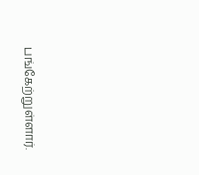பங்கேற்றுள்ளார்.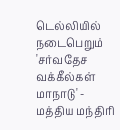டெல்லியில் நடைபெறும் 'சர்வதேச வக்கீல்கள் மாநாடு' - மத்திய மந்திரி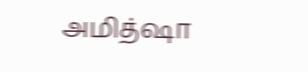அமித்ஷா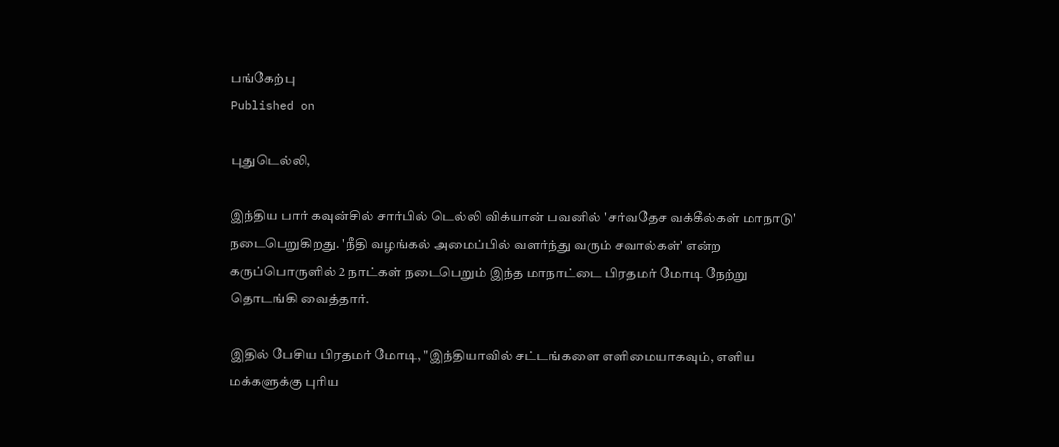பங்கேற்பு
Published on

புதுடெல்லி,

இந்திய பார் கவுன்சில் சார்பில் டெல்லி விக்யான் பவனில் 'சர்வதேச வக்கீல்கள் மாநாடு' நடைபெறுகிறது. 'நீதி வழங்கல் அமைப்பில் வளர்ந்து வரும் சவால்கள்' என்ற கருப்பொருளில் 2 நாட்கள் நடைபெறும் இந்த மாநாட்டை பிரதமர் மோடி நேற்று தொடங்கி வைத்தார்.

இதில் பேசிய பிரதமர் மோடி, "இந்தியாவில் சட்டங்களை எளிமையாகவும், எளிய மக்களுக்கு புரிய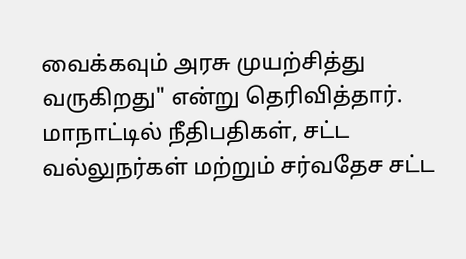வைக்கவும் அரசு முயற்சித்து வருகிறது" என்று தெரிவித்தார். மாநாட்டில் நீதிபதிகள், சட்ட வல்லுநர்கள் மற்றும் சர்வதேச சட்ட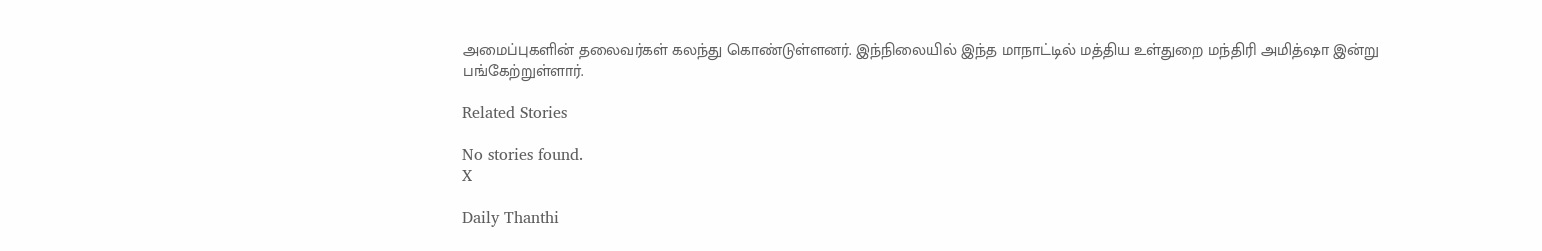அமைப்புகளின் தலைவர்கள் கலந்து கொண்டுள்ளனர். இந்நிலையில் இந்த மாநாட்டில் மத்திய உள்துறை மந்திரி அமித்ஷா இன்று பங்கேற்றுள்ளார்.

Related Stories

No stories found.
X

Daily Thanthi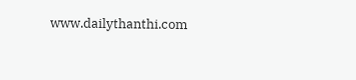www.dailythanthi.com